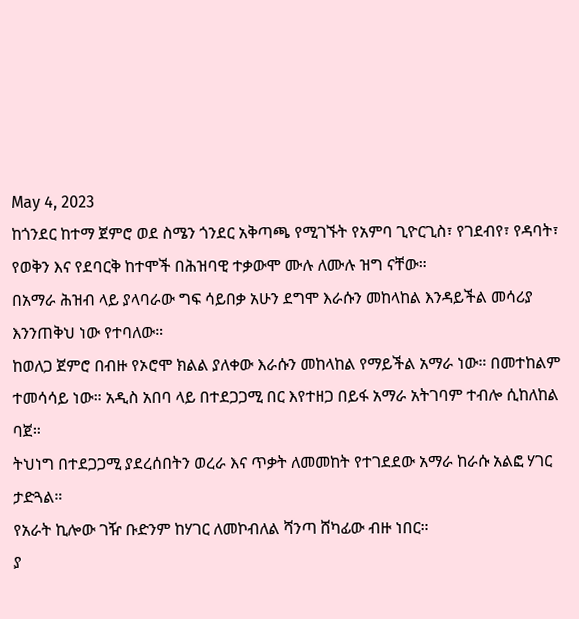May 4, 2023
ከጎንደር ከተማ ጀምሮ ወደ ስሜን ጎንደር አቅጣጫ የሚገኙት የአምባ ጊዮርጊስ፣ የገደብየ፣ የዳባት፣ የወቅን እና የደባርቅ ከተሞች በሕዝባዊ ተቃውሞ ሙሉ ለሙሉ ዝግ ናቸው።
በአማራ ሕዝብ ላይ ያላባራው ግፍ ሳይበቃ አሁን ደግሞ እራሱን መከላከል እንዳይችል መሳሪያ እንንጠቅህ ነው የተባለው።
ከወለጋ ጀምሮ በብዙ የኦሮሞ ክልል ያለቀው እራሱን መከላከል የማይችል አማራ ነው። በመተከልም ተመሳሳይ ነው። አዲስ አበባ ላይ በተደጋጋሚ በር እየተዘጋ በይፋ አማራ አትገባም ተብሎ ሲከለከል ባጀ።
ትህነግ በተደጋጋሚ ያደረሰበትን ወረራ እና ጥቃት ለመመከት የተገደደው አማራ ከራሱ አልፎ ሃገር ታድጓል።
የአራት ኪሎው ገዥ ቡድንም ከሃገር ለመኮብለል ሻንጣ ሸካፊው ብዙ ነበር።
ያ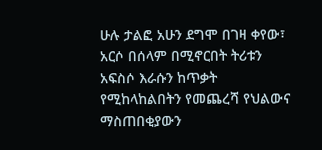ሁሉ ታልፎ አሁን ደግሞ በገዛ ቀየው፣ አርሶ በሰላም በሚኖርበት ትሪቱን አፍስሶ እራሱን ከጥቃት የሚከላከልበትን የመጨረሻ የህልውና ማስጠበቂያውን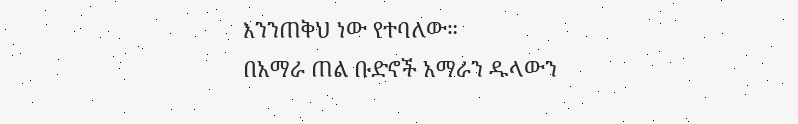እንንጠቅህ ነው የተባለው።
በአማራ ጠል ቡድኖች አማራን ዱላውን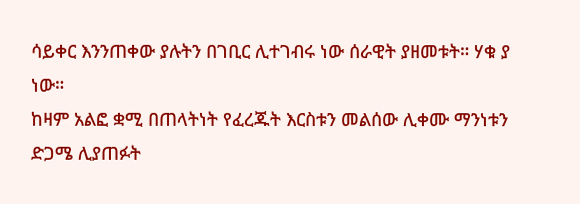ሳይቀር እንንጠቀው ያሉትን በገቢር ሊተገብሩ ነው ሰራዊት ያዘመቱት። ሃቁ ያ ነው።
ከዛም አልፎ ቋሚ በጠላትነት የፈረጁት እርስቱን መልሰው ሊቀሙ ማንነቱን ድጋሜ ሊያጠፉት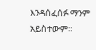እንዳሰፈሰፉ ማንም አይስተውም።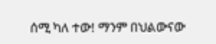ሰሚ ካለ ተው! ማንም በህልውናው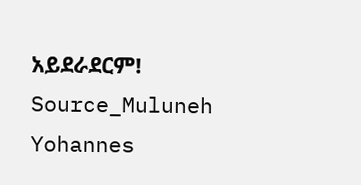አይደራደርም!
Source_Muluneh Yohannes